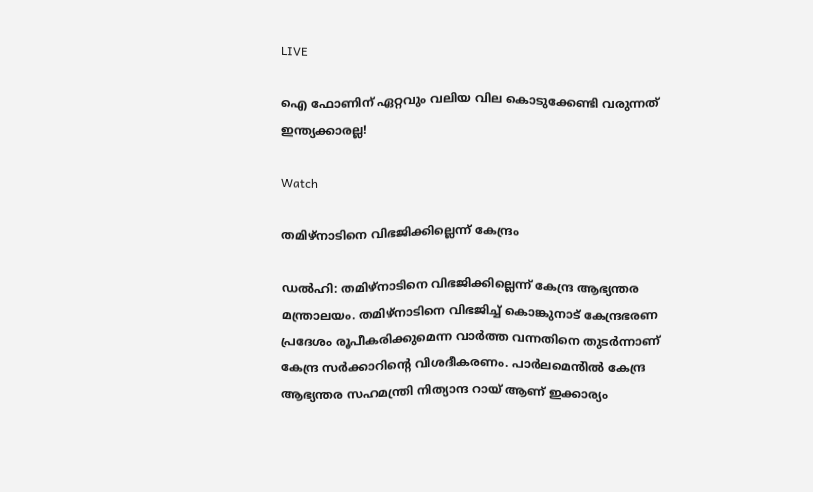LIVE

ഐ ഫോണിന് ഏറ്റവും വലിയ വില കൊടുക്കേണ്ടി വരുന്നത് ഇന്ത്യക്കാരല്ല!

Watch

തമിഴ്നാടിനെ വിഭജിക്കില്ലെന്ന് കേന്ദ്രം

ഡല്‍ഹി: തമിഴ്നാടിനെ വിഭജിക്കില്ലെന്ന് കേന്ദ്ര ആഭ്യന്തര മന്ത്രാലയം. തമിഴ്നാടിനെ വിഭജിച്ച് കൊങ്കുനാട് കേന്ദ്രഭരണ പ്രദേശം രൂപീകരിക്കുമെന്ന വാർത്ത വന്നതിനെ തുടർന്നാണ് കേന്ദ്ര സർക്കാറിന്റെ വിശദീകരണം. പാർലമെൻിൽ കേന്ദ്ര ആഭ്യന്തര സഹമന്ത്രി നിത്യാന്ദ റായ് ആണ് ഇക്കാര്യം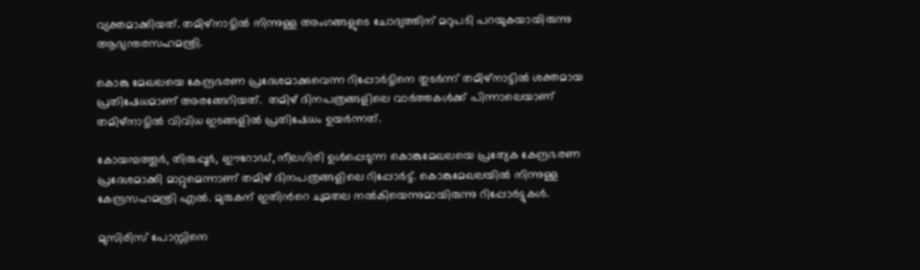വ്യക്തമാക്കിയത്. തമിഴ്നാട്ടിൽ നിന്നുള്ള അംഗങ്ങളുടെ ചോദ്യത്തിന് മറുപടി പറയുകയായിരുന്നു ആഭ്യന്തരസഹമന്ത്രി.

കൊങ്കു മേഖലയെ കേന്ദ്രഭരണ പ്രദേശമാക്കുവെന്ന റിപ്പോര്‍ട്ടിനെ തുടര്‍ന്ന് തമിഴ്നാട്ടില്‍ ശക്തമായ പ്രതിഷേധമാണ് അരങ്ങേറിയത്.  തമിഴ് ദിനപത്രങ്ങളിലെ വാര്‍ത്തകള്‍ക്ക് പിന്നാലെയാണ് തമിഴ്നാട്ടില്‍ വിവിധ ഇടങ്ങളില്‍ പ്രതിഷേധം ഉയര്‍ന്നത്.

കോയമ്പത്തൂര്‍, തിരുപ്പൂര്‍, ഈറോഡ്, നീലഗിരി ഉള്‍പ്പെടുന്ന കൊങ്കുമേഖലയെ പ്രത്യേക കേന്ദ്രഭരണ പ്രദേശമാക്കി മാറ്റുമെന്നാണ് തമിഴ് ദിനപത്രങ്ങളിലെ റിപ്പോര്‍ട്ട്. കൊങ്കുമേഖലയില്‍ നിന്നുള്ള കേന്ദ്രസഹമന്ത്രി എല്‍. മുരുകന് ഇതിന്‍റെ ചുമതല നല്‍കിയെന്നുമായിരുന്നു റിപ്പോര്‍ട്ടുകള്‍.

മുസിരിസ് പോസ്റ്റിനെ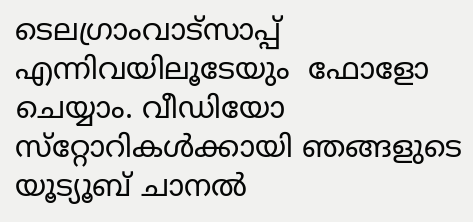ടെലഗ്രാംവാട്‌സാപ്പ് എന്നിവയിലൂടേയും  ഫോളോ ചെയ്യാം. വീഡിയോ സ്‌റ്റോറികള്‍ക്കായി ഞങ്ങളുടെ യൂട്യൂബ് ചാനല്‍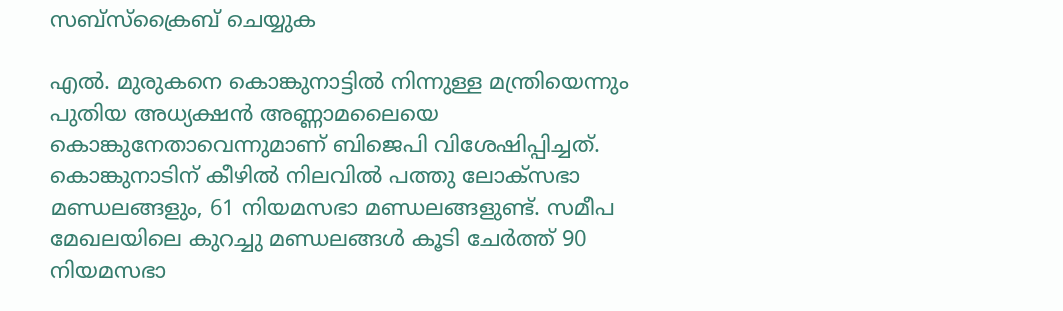സബ്‌സ്‌ക്രൈബ് ചെയ്യുക

എല്‍. മുരുകനെ കൊങ്കുനാട്ടില്‍ നിന്നുള്ള മന്ത്രിയെന്നും പുതിയ അധ്യക്ഷന്‍ അണ്ണാമലൈയെ കൊങ്കുനേതാവെന്നുമാണ് ബിജെപി വിശേഷിപ്പിച്ചത്. കൊങ്കുനാടിന് കീഴിൽ നിലവിൽ പത്തു ലോക്‌സഭാ മണ്ഡലങ്ങളും, 61 നിയമസഭാ മണ്ഡലങ്ങളുണ്ട്. സമീപ മേഖലയിലെ കുറച്ചു മണ്ഡലങ്ങൾ കൂടി ചേർത്ത് 90 നിയമസഭാ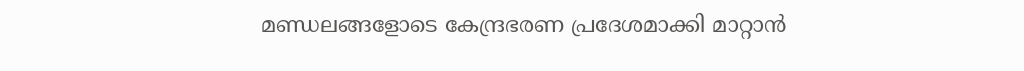മണ്ഡലങ്ങളോടെ കേന്ദ്രഭരണ പ്രദേശമാക്കി മാറ്റാന്‍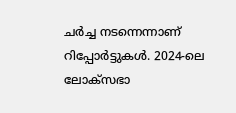ചര്‍ച്ച നടന്നെന്നാണ് റിപ്പോര്‍ട്ടുകള്‍. 2024-ലെ ലോക്സഭാ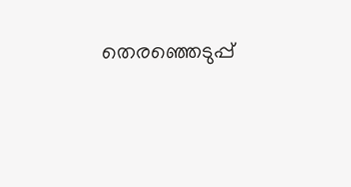തെരഞ്ഞെടുപ്പ്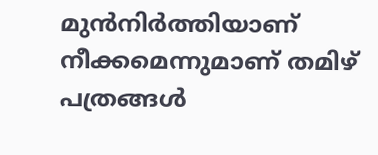മുന്‍നിര്‍ത്തിയാണ് നീക്കമെന്നുമാണ് തമിഴ് പത്രങ്ങള്‍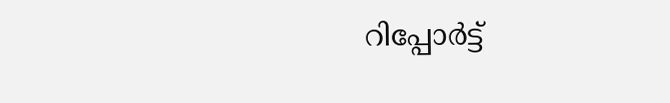റിപ്പോര്‍ട്ട്‌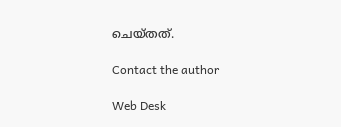ചെയ്തത്.

Contact the author

Web Desk